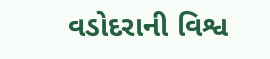વડોદરાની વિશ્વ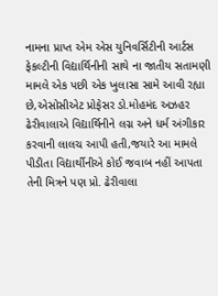નામના પ્રાપ્ત એમ એસ યુનિવર્સિટીની આર્ટસ ફેકલ્ટીની વિદ્યાર્થિનીની સાથે ના જાતીય સતામણી મામલે એક પછી એક ખુલાસા સામે આવી રહ્યા છે,એસોસીએટ પ્રોફેસર ડો.મોહમંદ અઝહર ઢેરીવાલાએ વિદ્યાર્થિનીને લગ્ન અને ધર્મ અંગીકાર કરવાની લાલચ આપી હતી,જયારે આ મામલે પીડીતા વિદ્યાર્થીનીએ કોઈ જવાબ નહીં આપતા તેની મિત્રને પણ પ્રો. ઢેરીવાલા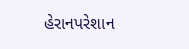હેરાનપરેશાન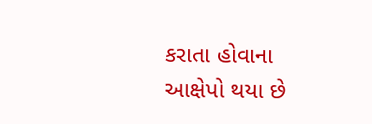કરાતા હોવાના આક્ષેપો થયા છે